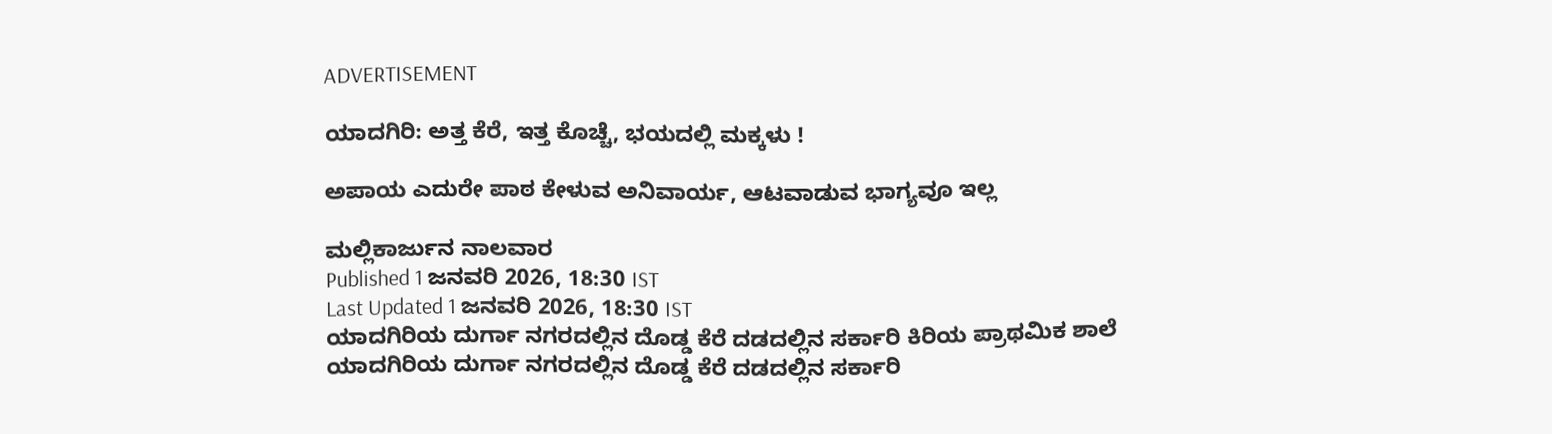ADVERTISEMENT

ಯಾದಗಿರಿ: ಅತ್ತ ಕೆರೆ, ಇತ್ತ ಕೊಚ್ಚೆ‌, ಭಯದಲ್ಲಿ ಮಕ್ಕಳು !

ಅಪಾಯ ಎದುರೇ ಪಾಠ ಕೇಳುವ ಅನಿವಾರ್ಯ, ಆಟವಾಡುವ ಭಾಗ್ಯವೂ ಇಲ್ಲ

ಮಲ್ಲಿಕಾರ್ಜುನ ನಾಲವಾರ
Published 1 ಜನವರಿ 2026, 18:30 IST
Last Updated 1 ಜನವರಿ 2026, 18:30 IST
ಯಾದಗಿರಿಯ ದುರ್ಗಾ ನಗರದಲ್ಲಿನ ದೊಡ್ಡ ಕೆರೆ ದಡದಲ್ಲಿನ ಸರ್ಕಾರಿ ಕಿರಿಯ ಪ್ರಾಥಮಿಕ ಶಾಲೆ
ಯಾದಗಿರಿಯ ದುರ್ಗಾ ನಗರದಲ್ಲಿನ ದೊಡ್ಡ ಕೆರೆ ದಡದಲ್ಲಿನ ಸರ್ಕಾರಿ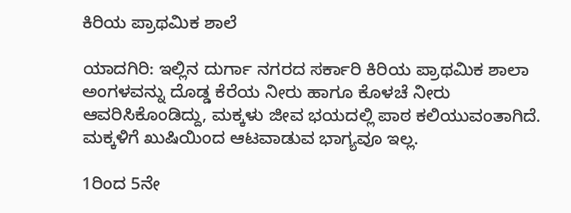ಕಿರಿಯ ಪ್ರಾಥಮಿಕ ಶಾಲೆ

ಯಾದಗಿರಿ: ಇಲ್ಲಿನ ದುರ್ಗಾ ನಗರದ ಸರ್ಕಾರಿ ಕಿರಿಯ ಪ್ರಾಥಮಿಕ ಶಾಲಾ ಅಂಗಳವನ್ನು ದೊಡ್ಡ ಕೆರೆಯ ನೀರು ಹಾಗೂ ಕೊಳಚೆ ನೀರು ಆವರಿಸಿಕೊಂಡಿದ್ದು, ಮಕ್ಕಳು ಜೀವ ಭಯದಲ್ಲಿ ಪಾಠ ಕಲಿಯುವಂತಾಗಿದೆ. ಮಕ್ಕಳಿಗೆ ಖುಷಿಯಿಂದ ಆಟವಾಡುವ ಭಾಗ್ಯವೂ ಇಲ್ಲ.

1ರಿಂದ 5ನೇ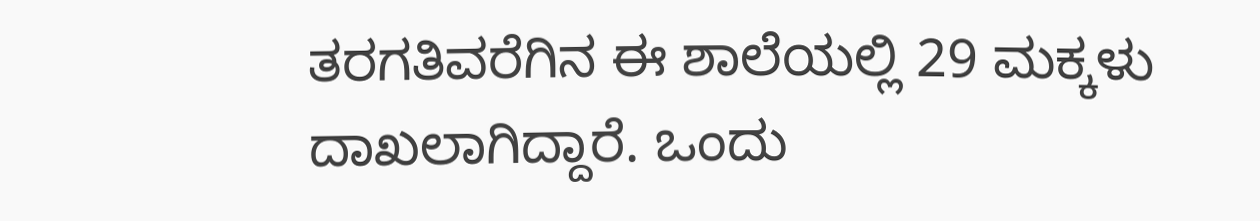ತರಗತಿವರೆಗಿನ ಈ ಶಾಲೆಯಲ್ಲಿ 29 ಮಕ್ಕಳು ದಾಖಲಾಗಿದ್ದಾರೆ. ಒಂದು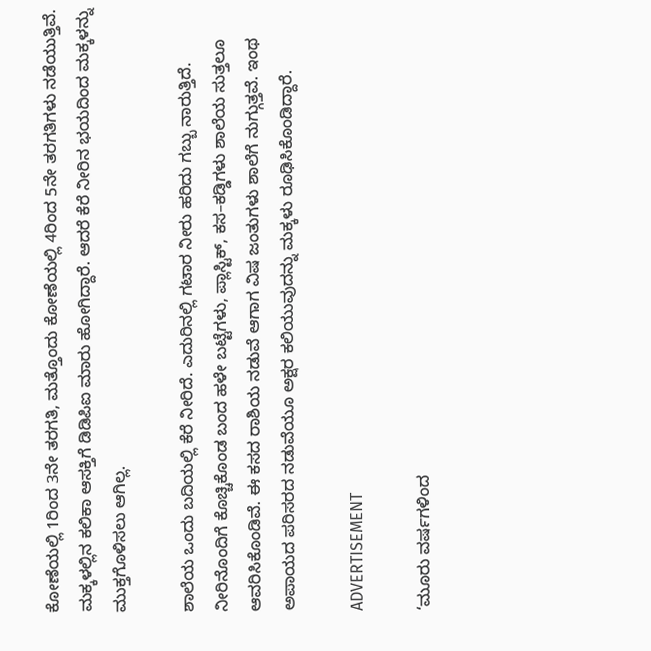ಕೋಣೆಯಲ್ಲಿ 1ರಿಂದ 3ನೇ ತರಗತಿ, ಮತ್ತೊಂದು ಕೋಣೆಯಲ್ಲಿ 4ರಿಂದ 5ನೇ ತರಗತಿಗಳು ನಡೆಯುತ್ತಿವೆ. ಮಕ್ಕಳಲ್ಲಿನ ಕಲಿಕಾ ಆಸಕ್ತಿಗೆ ಡಿಡಿಪಿಐ ಮಾರು ಹೋಗಿದ್ದಾರೆ. ಆದರೆ ಕೆರೆ ನೀರಿನ ಭಯದಿಂದ ಮಕ್ಕಳನ್ನು ಮುಕ್ತಗೊಳಿಸಲು ಆಗಿಲ್ಲ.

ಶಾಲೆಯ ಒಂದು ಬದಿಯಲ್ಲಿ ಕೆರೆ ನೀರಿದೆ. ಎದುರಿನಲ್ಲಿ ಗಟಾರ ನೀರು ಹರಿದು ಗಬ್ಬು ನಾರುತ್ತಿದೆ. ನೀರಿನೊಂದಿಗೆ ಕೊಚ್ಚಿಕೊಂಡ ಬಂದ ಹಳೇ ಬಟ್ಟೆಗಳು, ಪ್ಲಾಸ್ಟಿಕ್, ಕಸ–ಕಡ್ಡಿಗಳು ಶಾಲೆಯ ಸುತ್ತಲೂ ಆವರಿಸಿಕೊಂಡಿವೆ. ಈ ಕಸದ ರಾಶಿಯ ನಡುವೆ ಆಗಾಗ ವಿಷ ಜಂತುಗಳು ಶಾಲೆಗೆ ನುಗ್ಗುತ್ತವೆ. ಇಂಥ ಅಪಾಯದ ಪರಿಸರದ ನಡುವೆಯೂ ಅಕ್ಷರ ಕಲಿಯುವುದನ್ನು ಮಕ್ಕಳು ರೂಢಿಸಿಕೊಂಡಿದ್ದಾರೆ.

ADVERTISEMENT

‘ಮೂರು ವರ್ಷಗಳಿಂದ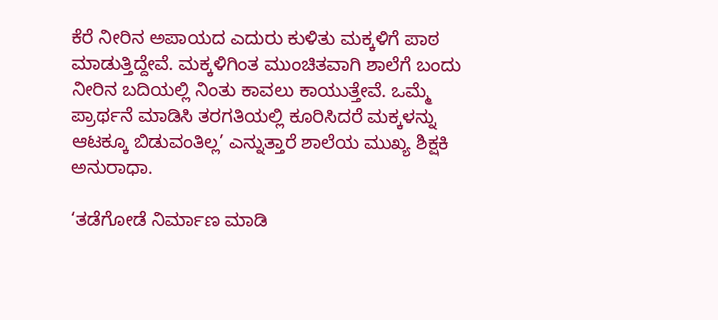ಕೆರೆ ನೀರಿನ ಅಪಾಯದ ಎದುರು ಕುಳಿತು ಮಕ್ಕಳಿಗೆ ಪಾಠ ಮಾಡುತ್ತಿದ್ದೇವೆ. ಮಕ್ಕಳಿಗಿಂತ ಮುಂಚಿತವಾಗಿ ಶಾಲೆಗೆ ಬಂದು ನೀರಿನ ಬದಿಯಲ್ಲಿ ನಿಂತು ಕಾವಲು ಕಾಯುತ್ತೇವೆ. ಒಮ್ಮೆ ಪ್ರಾರ್ಥನೆ ಮಾಡಿಸಿ ತರಗತಿಯಲ್ಲಿ ಕೂರಿಸಿದರೆ ಮಕ್ಕಳನ್ನು ಆಟಕ್ಕೂ ಬಿಡುವಂತಿಲ್ಲ’ ಎನ್ನುತ್ತಾರೆ ಶಾಲೆಯ ಮುಖ್ಯ ಶಿಕ್ಷಕಿ ಅನುರಾಧಾ.

‘ತಡೆಗೋಡೆ ನಿರ್ಮಾಣ ಮಾಡಿ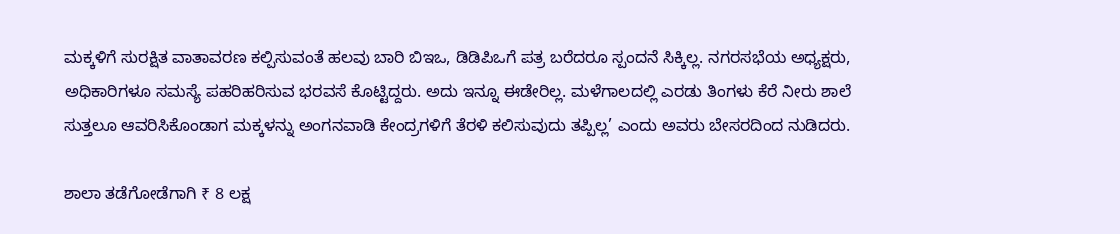ಮಕ್ಕಳಿಗೆ ಸುರಕ್ಷಿತ ವಾತಾವರಣ ಕಲ್ಪಿಸುವಂತೆ ಹಲವು ಬಾರಿ ಬಿಇಒ, ಡಿಡಿಪಿಒಗೆ ಪತ್ರ ಬರೆದರೂ ಸ್ಪಂದನೆ ಸಿಕ್ಕಿಲ್ಲ. ನಗರಸಭೆಯ ಅಧ್ಯಕ್ಷರು, ಅಧಿಕಾರಿಗ‌ಳೂ ಸಮಸ್ಯೆ ಪಹರಿಹರಿಸುವ ಭರವಸೆ ಕೊಟ್ಟಿದ್ದರು. ಅದು ಇನ್ನೂ ಈಡೇರಿಲ್ಲ. ಮಳೆಗಾಲದಲ್ಲಿ ಎರಡು ತಿಂಗಳು ಕೆರೆ ನೀರು ಶಾಲೆ ಸುತ್ತಲೂ ಆವರಿಸಿಕೊಂಡಾಗ ಮಕ್ಕಳನ್ನು ಅಂಗನವಾಡಿ ಕೇಂದ್ರಗಳಿಗೆ ತೆರಳಿ ಕಲಿಸುವುದು ತಪ್ಪಿಲ್ಲ’ ಎಂದು ಅವರು ಬೇಸರದಿಂದ ನುಡಿದರು.

ಶಾಲಾ ತಡೆಗೋಡೆಗಾಗಿ ₹ 8 ಲಕ್ಷ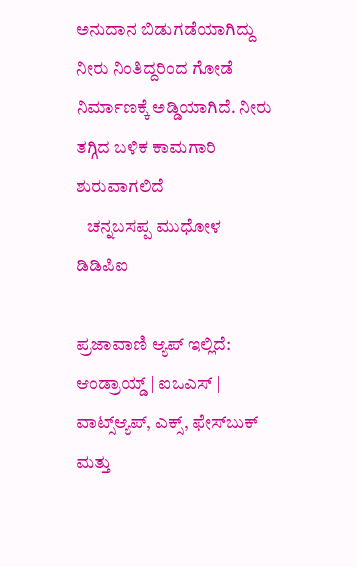ಅನುದಾನ ಬಿಡುಗಡೆಯಾಗಿದ್ದು ನೀರು ನಿಂತಿದ್ದರಿಂದ ಗೋಡೆ ನಿರ್ಮಾಣಕ್ಕೆ ಅಡ್ಡಿಯಾಗಿದೆ. ನೀರು ತಗ್ಗಿದ ಬಳಿಕ ಕಾಮಗಾರಿ ಶುರುವಾಗಲಿದೆ
   ಚನ್ನಬಸಪ್ಪ ಮುಧೋಳ ಡಿಡಿಪಿಐ

ಪ್ರಜಾವಾಣಿ ಆ್ಯಪ್ ಇಲ್ಲಿದೆ: ಆಂಡ್ರಾಯ್ಡ್ | ಐಒಎಸ್ | ವಾಟ್ಸ್ಆ್ಯಪ್, ಎಕ್ಸ್, ಫೇಸ್‌ಬುಕ್ ಮತ್ತು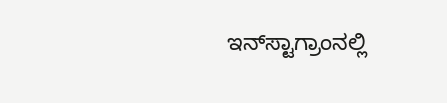ಇನ್‌ಸ್ಟಾಗ್ರಾಂನಲ್ಲಿ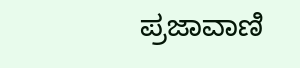ಪ್ರಜಾವಾಣಿ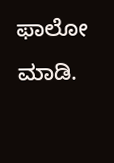ಫಾಲೋ ಮಾಡಿ.